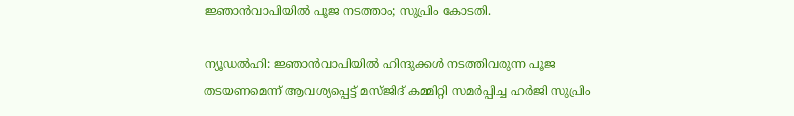ജ്ഞാൻവാപിയിൽ പൂജ നടത്താം; സുപ്രിം കോടതി.

ന്യൂഡല്‍ഹി: ജ്ഞാൻവാപിയിൽ ഹിന്ദുക്കള്‍ നടത്തിവരുന്ന പൂജ തടയണമെന്ന് ആവശ്യപ്പെട്ട് മസ്ജിദ് കമ്മിറ്റി സമർപ്പിച്ച ഹർജി സുപ്രിം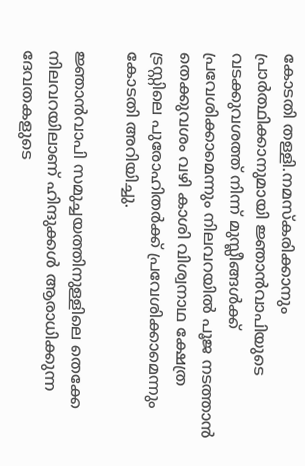കോടതി തള്ളി.നമസ്കരിക്കാനും പ്രാർത്ഥിക്കാനുമായി ജ്ഞാൻവാപിയുടെ വടക്കുവശത്ത് നിന്ന് മുസ്ലീങ്ങള്‍ക്ക് പ്രവേശിക്കാമെന്നും നിലവറയില്‍ പൂജ നടത്താൻ തെക്കുവശം വഴി കാശി വിശ്വനാഥ ക്ഷേത്ര ട്രസ്റ്റിലെ പുരോഹിതർക്ക് പ്രവേശിക്കാമെന്നും കോടതി അറിയിച്ചു.

ജ്ഞാൻവാപി സമുച്ചയത്തിനുള്ളിലെ തെക്കേ നിലവറയിലാണ് ഹിന്ദുക്കള്‍ ആരാധിക്കുന്ന ദേവതകളുടെ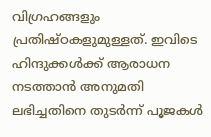വിഗ്രഹങ്ങളും പ്രതിഷ്ഠകളുമുള്ളത്. ഇവിടെ ഹിന്ദുക്കള്‍ക്ക് ആരാധന നടത്താൻ അനുമതി ലഭിച്ചതിനെ തുടർന്ന് പൂജകള്‍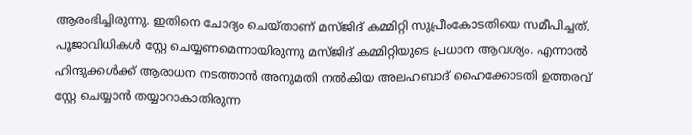ആരംഭിച്ചിരുന്നു. ഇതിനെ ചോദ്യം ചെയ്താണ് മസ്ജിദ് കമ്മിറ്റി സുപ്രീംകോടതിയെ സമീപിച്ചത്. പൂജാവിധികള്‍ സ്റ്റേ ചെയ്യണമെന്നായിരുന്നു മസ്ജിദ് കമ്മിറ്റിയുടെ പ്രധാന ആവശ്യം. എന്നാല്‍ ഹിന്ദുക്കള്‍ക്ക് ആരാധന നടത്താൻ അനുമതി നല്‍കിയ അലഹബാദ് ഹൈക്കോടതി ഉത്തരവ് സ്റ്റേ ചെയ്യാൻ തയ്യാറാകാതിരുന്ന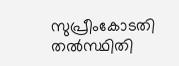സുപ്രീംകോടതി തല്‍സ്ഥിതി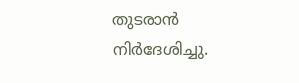തുടരാൻ നിർദേശിച്ചു.